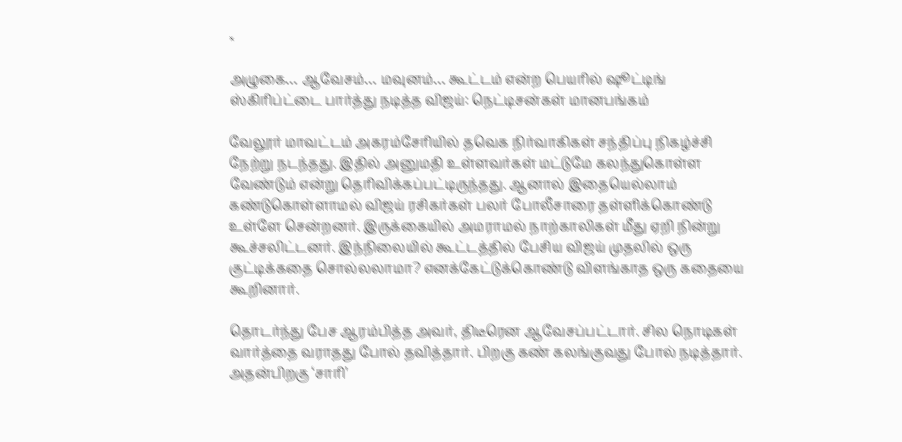×

அழுகை… ஆவேசம்… மவுனம்… கூட்டம் என்ற பெயரில் ஷூட்டிங் ஸ்கிரிப்ட்டை பார்த்து நடித்த விஜய்: நெட்டிசன்கள் மானபங்கம்

வேலூர் மாவட்டம் அகரம்சேரியில் தவெக நிர்வாகிகள் சந்திப்பு நிகழ்ச்சி நேற்று நடந்தது. இதில் அனுமதி உள்ளவர்கள் மட்டுமே கலந்துகொள்ள வேண்டும் என்று தெரிவிக்கப்பட்டிருந்தது. ஆனால் இதையெல்லாம் கண்டுகொள்ளாமல் விஜய் ரசிகர்கள் பலர் போலீசாரை தள்ளிக்கொண்டு உள்ளே சென்றனர். இருக்கையில் அமராமல் நாற்காலிகள் மீது ஏறி நின்று கூச்சலிட்டனர். இந்நிலையில் கூட்டத்தில் பேசிய விஜய் முதலில் ஒரு குட்டிக்கதை சொல்லலாமா? எனக்கேட்டுக்கொண்டு விளங்காத ஒரு கதையை கூறினார்.

தொடர்ந்து பேச ஆரம்பித்த அவர், திடீரென ஆவேசப்பட்டார். சில நொடிகள் வார்த்தை வராதது போல் தவித்தார். பிறகு கண் கலங்குவது போல் நடித்தார். அதன்பிறகு ‘சாரி’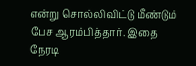என்று சொல்லிவிட்டு மீண்டும் பேச ஆரம்பித்தார். இதை நேரடி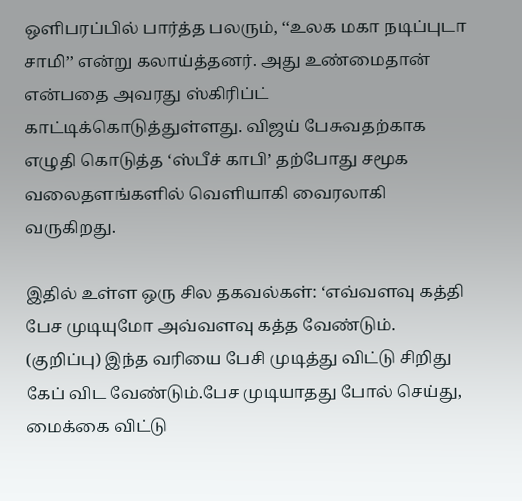ஒளிபரப்பில் பார்த்த பலரும், ‘‘உலக மகா நடிப்புடா சாமி’’ என்று கலாய்த்தனர். அது உண்மைதான் என்பதை அவரது ஸ்கிரிப்ட் காட்டிக்கொடுத்துள்ளது. விஜய் பேசுவதற்காக எழுதி கொடுத்த ‘ஸ்பீச் காபி’ தற்போது சமூக வலைதளங்களில் வெளியாகி வைரலாகி வருகிறது.

இதில் உள்ள ஒரு சில தகவல்கள்: ‘எவ்வளவு கத்தி பேச முடியுமோ அவ்வளவு கத்த வேண்டும். (குறிப்பு) இந்த வரியை பேசி முடித்து விட்டு சிறிது கேப் விட வேண்டும்.பேச முடியாதது போல் செய்து, மைக்கை விட்டு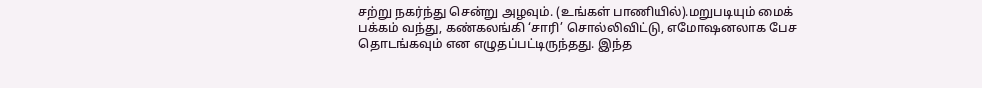சற்று நகர்ந்து சென்று அழவும். (உங்கள் பாணியில்).மறுபடியும் மைக் பக்கம் வந்து, கண்கலங்கி ‘சாரி’ சொல்லிவிட்டு, எமோஷனலாக பேச தொடங்கவும் என எழுதப்பட்டிருந்தது. இந்த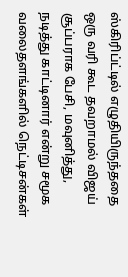ஸ்கிரிப்ட்டில் எழுதியிருந்ததை ஒரு வரி கூட தவறாமல் விஜய் சூப்பராக பேசி, மவுனித்து, நடித்து காட்டினார் என்று சமூக வலைதளங்களில் நெட்டிசன்கள்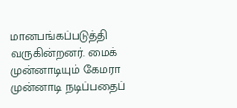மானபங்கப்படுத்தி வருகின்றனர். மைக் முன்னாடியும் கேமரா முன்னாடி நடிப்பதைப்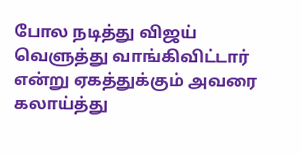போல நடித்து விஜய் வெளுத்து வாங்கிவிட்டார் என்று ஏகத்துக்கும் அவரை கலாய்த்து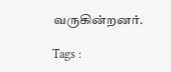வருகின்றனர்.

Tags :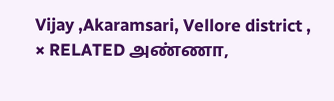Vijay ,Akaramsari, Vellore district ,
× RELATED அண்ணா,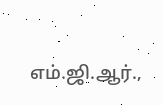எம்.ஜி.ஆர்.,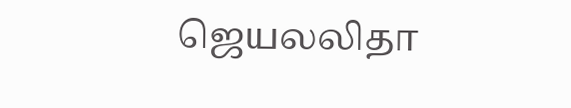ஜெயலலிதா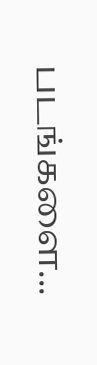படங்களை...